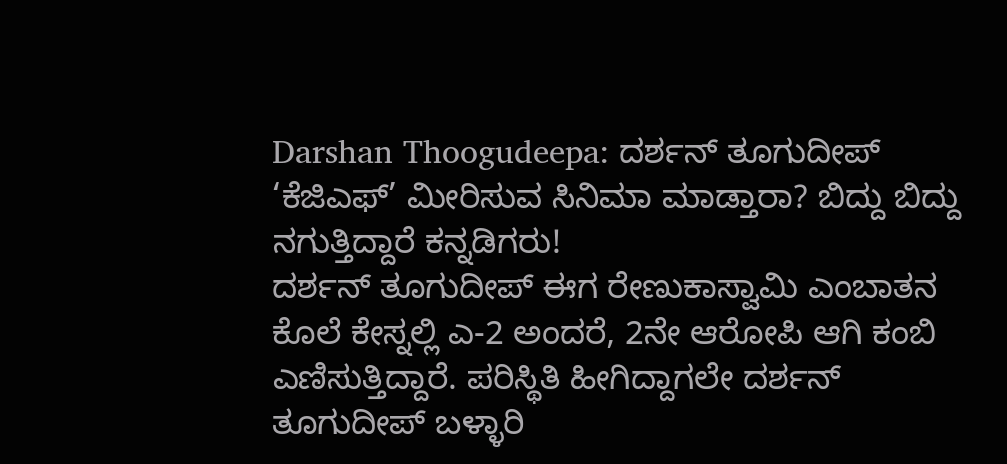Darshan Thoogudeepa: ದರ್ಶನ್ ತೂಗುದೀಪ್ ‘ಕೆಜಿಎಫ್’ ಮೀರಿಸುವ ಸಿನಿಮಾ ಮಾಡ್ತಾರಾ? ಬಿದ್ದು ಬಿದ್ದು ನಗುತ್ತಿದ್ದಾರೆ ಕನ್ನಡಿಗರು!
ದರ್ಶನ್ ತೂಗುದೀಪ್ ಈಗ ರೇಣುಕಾಸ್ವಾಮಿ ಎಂಬಾತನ ಕೊಲೆ ಕೇಸ್ನಲ್ಲಿ ಎ-2 ಅಂದರೆ, 2ನೇ ಆರೋಪಿ ಆಗಿ ಕಂಬಿ ಎಣಿಸುತ್ತಿದ್ದಾರೆ. ಪರಿಸ್ಥಿತಿ ಹೀಗಿದ್ದಾಗಲೇ ದರ್ಶನ್ ತೂಗುದೀಪ್ ಬಳ್ಳಾರಿ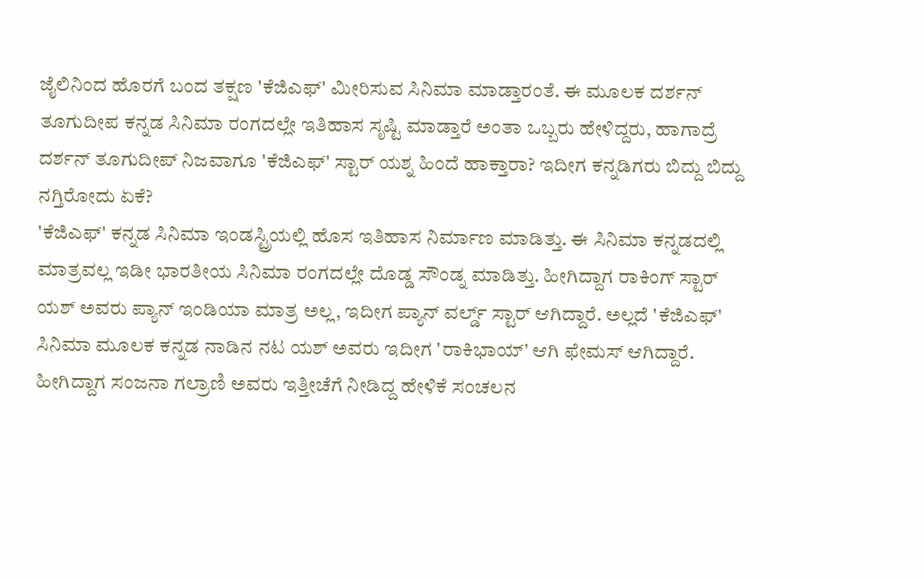ಜೈಲಿನಿಂದ ಹೊರಗೆ ಬಂದ ತಕ್ಷಣ 'ಕೆಜಿಎಫ್' ಮೀರಿಸುವ ಸಿನಿಮಾ ಮಾಡ್ತಾರಂತೆ. ಈ ಮೂಲಕ ದರ್ಶನ್ ತೂಗುದೀಪ ಕನ್ನಡ ಸಿನಿಮಾ ರಂಗದಲ್ಲೇ ಇತಿಹಾಸ ಸೃಷ್ಟಿ ಮಾಡ್ತಾರೆ ಅಂತಾ ಒಬ್ಬರು ಹೇಳಿದ್ದರು, ಹಾಗಾದ್ರೆ ದರ್ಶನ್ ತೂಗುದೀಪ್ ನಿಜವಾಗೂ 'ಕೆಜಿಎಫ್' ಸ್ಟಾರ್ ಯಶ್ನ ಹಿಂದೆ ಹಾಕ್ತಾರಾ? ಇದೀಗ ಕನ್ನಡಿಗರು ಬಿದ್ದು ಬಿದ್ದು ನಗ್ತಿರೋದು ಏಕೆ?
'ಕೆಜಿಎಫ್' ಕನ್ನಡ ಸಿನಿಮಾ ಇಂಡಸ್ಟ್ರಿಯಲ್ಲಿ ಹೊಸ ಇತಿಹಾಸ ನಿರ್ಮಾಣ ಮಾಡಿತ್ತು. ಈ ಸಿನಿಮಾ ಕನ್ನಡದಲ್ಲಿ ಮಾತ್ರವಲ್ಲ ಇಡೀ ಭಾರತೀಯ ಸಿನಿಮಾ ರಂಗದಲ್ಲೇ ದೊಡ್ಡ ಸೌಂಡ್ನ ಮಾಡಿತ್ತು. ಹೀಗಿದ್ದಾಗ ರಾಕಿಂಗ್ ಸ್ಟಾರ್ ಯಶ್ ಅವರು ಪ್ಯಾನ್ ಇಂಡಿಯಾ ಮಾತ್ರ ಅಲ್ಲ, ಇದೀಗ ಪ್ಯಾನ್ ವರ್ಲ್ಡ್ ಸ್ಟಾರ್ ಆಗಿದ್ದಾರೆ. ಅಲ್ಲದೆ 'ಕೆಜಿಎಫ್' ಸಿನಿಮಾ ಮೂಲಕ ಕನ್ನಡ ನಾಡಿನ ನಟ ಯಶ್ ಅವರು ಇದೀಗ 'ರಾಕಿಭಾಯ್' ಆಗಿ ಫೇಮಸ್ ಆಗಿದ್ದಾರೆ. ಹೀಗಿದ್ದಾಗ ಸಂಜನಾ ಗಲ್ರಾಣಿ ಅವರು ಇತ್ತೀಚೆಗೆ ನೀಡಿದ್ದ ಹೇಳಿಕೆ ಸಂಚಲನ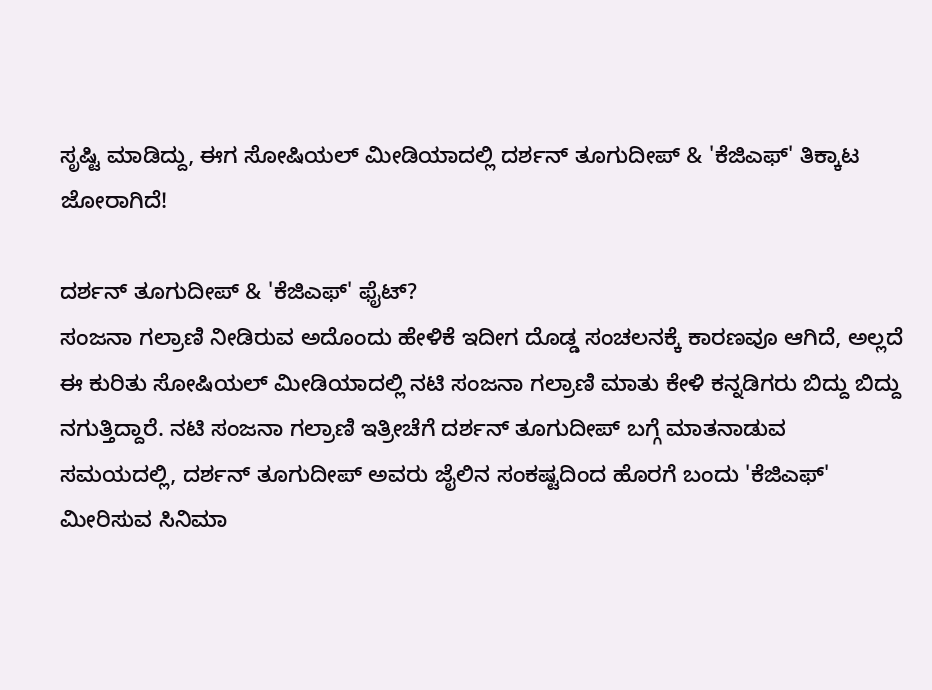ಸೃಷ್ಟಿ ಮಾಡಿದ್ದು, ಈಗ ಸೋಷಿಯಲ್ ಮೀಡಿಯಾದಲ್ಲಿ ದರ್ಶನ್ ತೂಗುದೀಪ್ & 'ಕೆಜಿಎಫ್' ತಿಕ್ಕಾಟ ಜೋರಾಗಿದೆ!

ದರ್ಶನ್ ತೂಗುದೀಪ್ & 'ಕೆಜಿಎಫ್' ಫೈಟ್?
ಸಂಜನಾ ಗಲ್ರಾಣಿ ನೀಡಿರುವ ಅದೊಂದು ಹೇಳಿಕೆ ಇದೀಗ ದೊಡ್ಡ ಸಂಚಲನಕ್ಕೆ ಕಾರಣವೂ ಆಗಿದೆ, ಅಲ್ಲದೆ ಈ ಕುರಿತು ಸೋಷಿಯಲ್ ಮೀಡಿಯಾದಲ್ಲಿ ನಟಿ ಸಂಜನಾ ಗಲ್ರಾಣಿ ಮಾತು ಕೇಳಿ ಕನ್ನಡಿಗರು ಬಿದ್ದು ಬಿದ್ದು ನಗುತ್ತಿದ್ದಾರೆ. ನಟಿ ಸಂಜನಾ ಗಲ್ರಾಣಿ ಇತ್ರೀಚೆಗೆ ದರ್ಶನ್ ತೂಗುದೀಪ್ ಬಗ್ಗೆ ಮಾತನಾಡುವ ಸಮಯದಲ್ಲಿ, ದರ್ಶನ್ ತೂಗುದೀಪ್ ಅವರು ಜೈಲಿನ ಸಂಕಷ್ಟದಿಂದ ಹೊರಗೆ ಬಂದು 'ಕೆಜಿಎಫ್' ಮೀರಿಸುವ ಸಿನಿಮಾ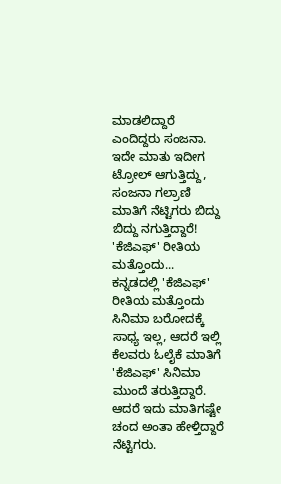ಮಾಡಲಿದ್ದಾರೆ ಎಂದಿದ್ದರು ಸಂಜನಾ. ಇದೇ ಮಾತು ಇದೀಗ ಟ್ರೋಲ್ ಆಗುತ್ತಿದ್ದು, ಸಂಜನಾ ಗಲ್ರಾಣಿ ಮಾತಿಗೆ ನೆಟ್ಟಿಗರು ಬಿದ್ದು ಬಿದ್ದು ನಗುತ್ತಿದ್ದಾರೆ!
'ಕೆಜಿಎಫ್' ರೀತಿಯ ಮತ್ತೊಂದು...
ಕನ್ನಡದಲ್ಲಿ 'ಕೆಜಿಎಫ್' ರೀತಿಯ ಮತ್ತೊಂದು ಸಿನಿಮಾ ಬರೋದಕ್ಕೆ ಸಾಧ್ಯ ಇಲ್ಲ, ಆದರೆ ಇಲ್ಲಿ ಕೆಲವರು ಓಲೈಕೆ ಮಾತಿಗೆ 'ಕೆಜಿಎಫ್' ಸಿನಿಮಾ ಮುಂದೆ ತರುತ್ತಿದ್ದಾರೆ. ಆದರೆ ಇದು ಮಾತಿಗಷ್ಟೇ ಚಂದ ಅಂತಾ ಹೇಳ್ತಿದ್ದಾರೆ ನೆಟ್ಟಿಗರು.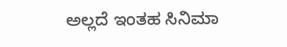ಅಲ್ಲದೆ ಇಂತಹ ಸಿನಿಮಾ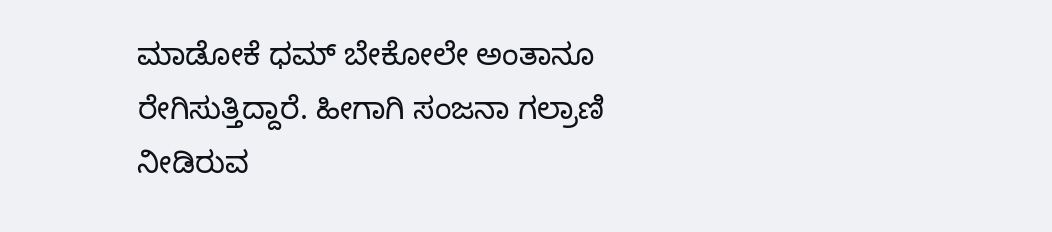ಮಾಡೋಕೆ ಧಮ್ ಬೇಕೋಲೇ ಅಂತಾನೂ ರೇಗಿಸುತ್ತಿದ್ದಾರೆ. ಹೀಗಾಗಿ ಸಂಜನಾ ಗಲ್ರಾಣಿ ನೀಡಿರುವ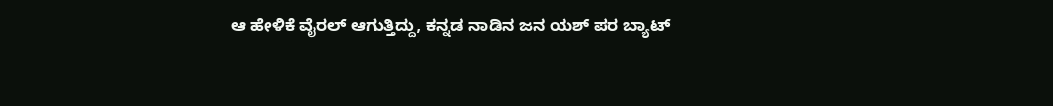ಆ ಹೇಳಿಕೆ ವೈರಲ್ ಆಗುತ್ತಿದ್ದು, ಕನ್ನಡ ನಾಡಿನ ಜನ ಯಶ್ ಪರ ಬ್ಯಾಟ್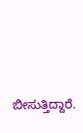ಬೀಸುತ್ತಿದ್ದಾರೆ.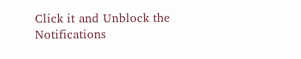Click it and Unblock the Notifications